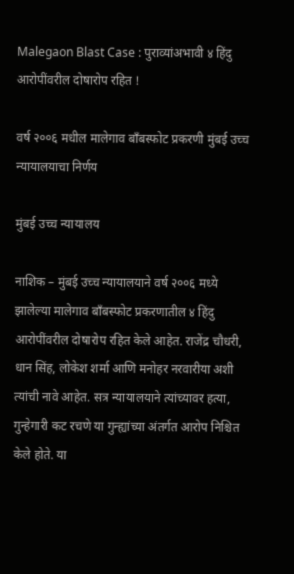Malegaon Blast Case : पुराव्यांअभावी ४ हिंदु आरोपींवरील दोषारोप रहित !

वर्ष २००६ मधील मालेगाव बाँबस्फोट प्रकरणी मुंबई उच्च न्यायालयाचा निर्णय

मुंबई उच्च न्यायालय

नाशिक – मुंबई उच्च न्यायालयाने वर्ष २००६ मध्ये झालेल्या मालेगाव बाँबस्फोट प्रकरणातील ४ हिंदु आरोपींवरील दोषारोप रहित केले आहेत. राजेंद्र चौधरी, धान सिंह, लोकेश शर्मा आणि मनोहर नरवारीया अशी त्यांची नावे आहेत. सत्र न्यायालयाने त्यांच्यावर हत्या, गुन्हेगारी कट रचणे या गुन्ह्यांच्या अंतर्गत आरोप निश्चित केले होते. या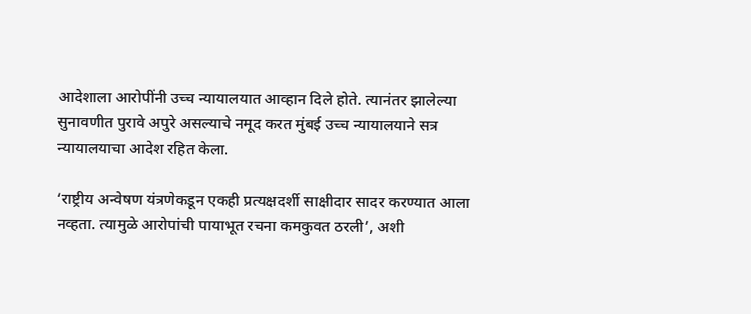आदेशाला आरोपींनी उच्च न्यायालयात आव्हान दिले होते. त्यानंतर झालेल्या सुनावणीत पुरावे अपुरे असल्याचे नमूद करत मुंबई उच्च न्यायालयाने सत्र न्यायालयाचा आदेश रहित केला.

‘राष्ट्रीय अन्वेषण यंत्रणेकडून एकही प्रत्यक्षदर्शी साक्षीदार सादर करण्यात आला नव्हता. त्यामुळे आरोपांची पायाभूत रचना कमकुवत ठरली’, अशी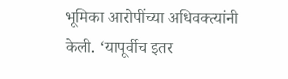भूमिका आरोपींच्या अधिवक्त्यांनी केली. ‘यापूर्वीच इतर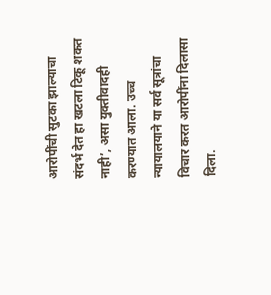आरोपींची सुटका झाल्याचा संदर्भ देत हा खटला टिकू शकत नाही’, असा युक्तीवादही करण्यात आला. उच्च न्यायालयाने या सर्व सूत्रांचा विचार करत आरोपींना दिलासा दिला.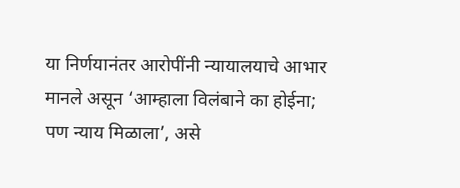या निर्णयानंतर आरोपींनी न्यायालयाचे आभार मानले असून ‘आम्हाला विलंबाने का होईना; पण न्याय मिळाला’, असे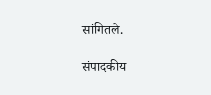सांगितले.

संपादकीय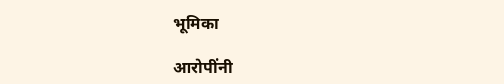भूमिका

आरोपींनी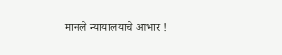मानले न्यायालयाचे आभार !